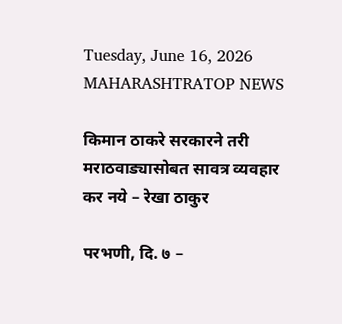Tuesday, June 16, 2026
MAHARASHTRATOP NEWS

किमान ठाकरे सरकारने तरी मराठवाड्यासोबत सावत्र व्यवहार कर नये – रेखा ठाकुर

परभणी, दि. ७ –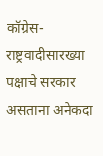कॉग्रेस- राष्ट्रवादीसारख्या पक्षाचे सरकार असताना अनेकदा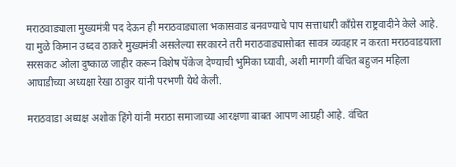मराठवाड्याला मुख्यमंत्री पद देऊन ही मराठवाड्याला भकासवाड बनवण्याचे पाप सत्ताधारी काँग्रेस राष्ट्रवादीने केले आहे. या मुळे किमान उध्दव ठाकरे मुख्यमंत्री असलेल्या सरकारने तरी मराठवाड्यासोबत सावत्र व्यवहार न करता मराठवाडयाला सरसकट ओला दुष्काळ जाहीर करून विशेष पॅकेज देण्याची भुमिका घ्यावी, अशी मागणी वंचित बहुजन महिला आघाडीच्या अध्यक्षा रेखा ठाकुर यांनी परभणी येथे केली.

मराठवाडा अध्यक्ष अशोक हिंगे यांनी मराठा समाजाच्या आरक्षणा बाबत आपण आग्रही आहे. वंचित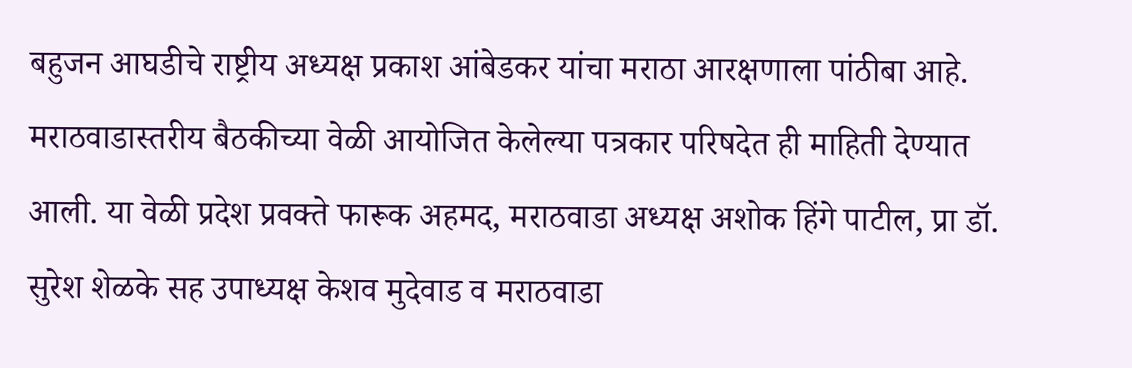बहुजन आघडीचे राष्ट्रीय अध्यक्ष प्रकाश आंबेडकर यांचा मराठा आरक्षणाला पांठीबा आहे. मराठवाडास्तरीय बैठकीच्या वेळी आयोजित केलेल्या पत्रकार परिषदेत ही माहिती देण्यात आली. या वेळी प्रदेश प्रवक्ते फारूक अहमद, मराठवाडा अध्यक्ष अशोक हिंगे पाटील, प्रा डॉ. सुरेश शेळके सह उपाध्यक्ष केशव मुदेवाड व मराठवाडा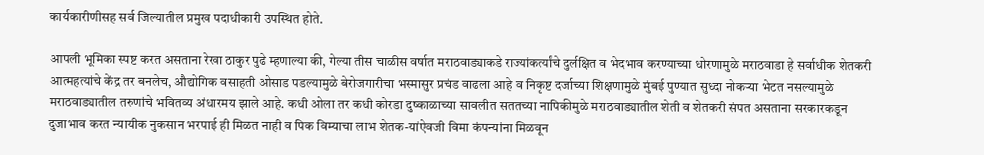कार्यकारीणीसह सर्व जिल्यातील प्रमुख पदाधीकारी उपस्थित होते.

आपली भूमिका स्पष्ट करत असताना रेखा ठाकुर पुढे म्हणाल्या की, गेल्या तीस चाळीस वर्षात मराठवाड्याकडे राज्यांकर्त्यांचे दुर्लक्षित व भेदभाव करण्याच्या धोरणामुळे मराठवाडा हे सर्वाधीक शेतकरी आत्महत्यांचे केंद्र तर बनलेच, औद्योगिक वसाहती ओसाड पडल्यामुळे बेरोजगारीचा भस्मासुर प्रचंड वाढला आहे व निकृष्ट दर्जाच्या शिक्षणामुळे मुंबई पुण्यात सुध्दा नोकऱ्या भेटत नसल्यामुळे मराठवाड्यातील तरुणांचे भवितव्य अंधारमय झाले आहे. कधी ओला तर कधी कोरडा दुष्काळाच्या सावलीत सततच्या नापिकीमुळे मराठवाड्यातील शेती व शेतकरी संपत असताना सरकारकडून दुजाभाव करत न्यायीक नुकसान भरपाई ही मिळत नाही व पिक विम्याचा लाभ शेतक-यांऐवजी विमा कंपन्यांना मिळवून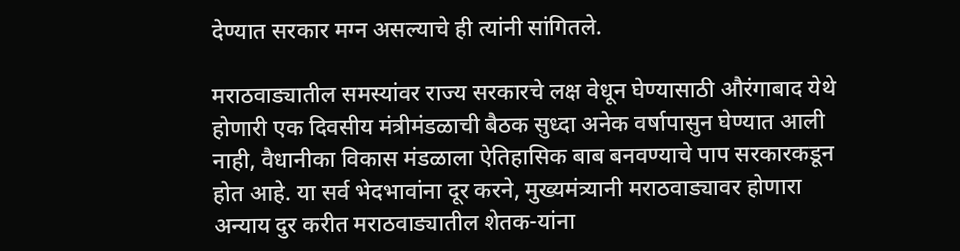देण्यात सरकार मग्न असल्याचे ही त्यांनी सांगितले.

मराठवाड्यातील समस्यांवर राज्य सरकारचे लक्ष वेधून घेण्यासाठी औरंगाबाद येथे होणारी एक दिवसीय मंत्रीमंडळाची बैठक सुध्दा अनेक वर्षापासुन घेण्यात आली नाही, वैधानीका विकास मंडळाला ऐतिहासिक बाब बनवण्याचे पाप सरकारकडून होत आहे. या सर्व भेदभावांना दूर करने, मुख्यमंत्र्यानी मराठवाड्यावर होणारा अन्याय दुर करीत मराठवाड्यातील शेतक-यांना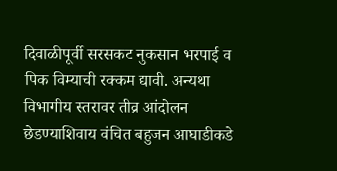दिवाळीपूर्वी सरसकट नुकसान भरपाई व पिक विम्याची रक्कम द्यावी. अन्यथा विभागीय स्तरावर तीव्र आंदोलन छेडण्याशिवाय वंचित बहुजन आघाडीकडे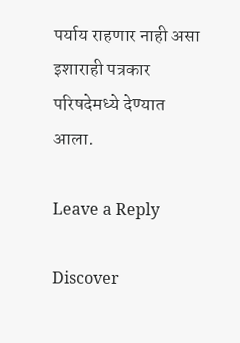पर्याय राहणार नाही असा इशाराही पत्रकार परिषदेमध्ये देण्यात आला.

Leave a Reply

Discover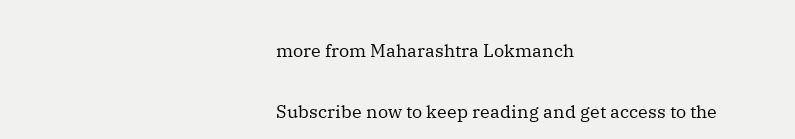more from Maharashtra Lokmanch

Subscribe now to keep reading and get access to the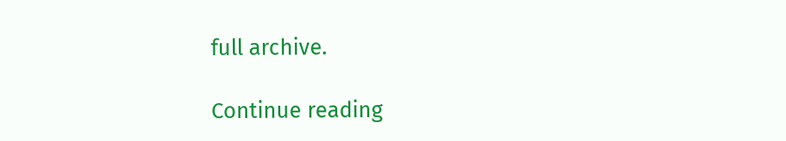full archive.

Continue reading